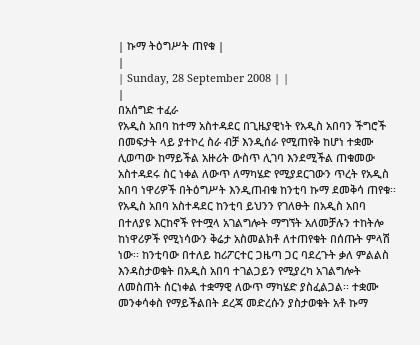| ኩማ ትዕግሥት ጠየቁ |
|
| Sunday, 28 September 2008 | |
|
በአሰግድ ተፈራ
የአዲስ አበባ ከተማ አስተዳደር በጊዜያዊነት የአዲስ አበባን ችግሮች በመፍታት ላይ ያተኮረ ስራ ብቻ እንዲሰራ የሚጠየቅ ከሆነ ተቋሙ ሊወጣው ከማይችል አዙሪት ውስጥ ሊገባ እንደሚችል ጠቁመው አስተዳደሩ ስር ነቀል ለውጥ ለማካሄድ የሚያደርገውን ጥረት የአዲስ አበባ ነዋሪዎች በትዕግሥት እንዲጠብቁ ከንቲባ ኩማ ደመቅሳ ጠየቁ፡፡ የአዲስ አበባ አስተዳደር ከንቲባ ይህንን የገለፁት በአዲስ አበባ በተለያዩ እርከኖች የተሟላ አገልግሎት ማግኘት አለመቻሉን ተከትሎ ከነዋሪዎች የሚነሳውን ቅሬታ አስመልክቶ ለተጠየቁት በሰጡት ምላሽ ነው፡፡ ከንቲባው በተለይ ከሪፖርተር ጋዜጣ ጋር ባደረጉት ቃለ ምልልስ እንዳስታወቁት በአዲስ አበባ ተገልጋይን የሚያረካ አገልግሎት ለመስጠት ሰርነቀል ተቋማዊ ለውጥ ማካሄድ ያስፈልጋል፡፡ ተቋሙ መንቀሳቀስ የማይችልበት ደረጃ መድረሱን ያስታወቁት አቶ ኩማ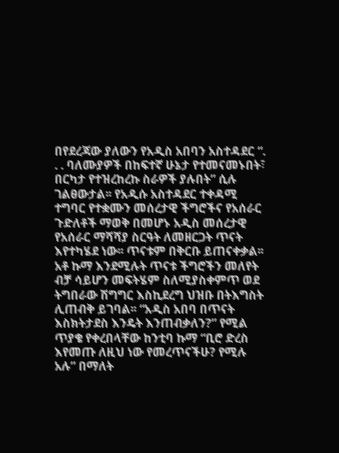በየደረጃው ያለውን የአዲስ አበባን አስተዳደር “. . . ባለሙያዎች በከፍተኛ ሁኔታ የተመናመኑበት፣ በርካታ የተዝረከረኩ ስራዎች ያሉበት” ሲሉ ገልፀውታል፡፡ የአዲሱ አስተዳደር ተቀዳሚ ተግባር የተቋሙን መሰረታዊ ችግሮችና የአሰራር ጉድለቶች ማወቅ በመሆኑ አዲስ መሰረታዊ የአሰራር ማሻሻያ ስርዓት ለመዘርጋት ጥናት እየተካሄደ ነው፡፡ ጥናቱም በቅርቡ ይጠናቀቃል፡፡ አቶ ኩማ እንደሚሉት ጥናቱ ችግሮችን መለየት ብቻ ሳይሆን መፍትሄም ስለሚያስቀምጥ ወደ ትግበራው ሽግግር እስኪደረግ ህዝቡ በትእግስት ሊጠብቅ ይገባል፡፡ “አዲስ አበባ በጥናት እስክትታደስ እንዴት እንጠብቃለን?” የሚል ጥያቄ የቀረበላቸው ከንቲባ ኩማ “ቢሮ ድረስ እየመጡ ለዚህ ነው የመረጥናችሁ? የሚሉ አሉ” በማለት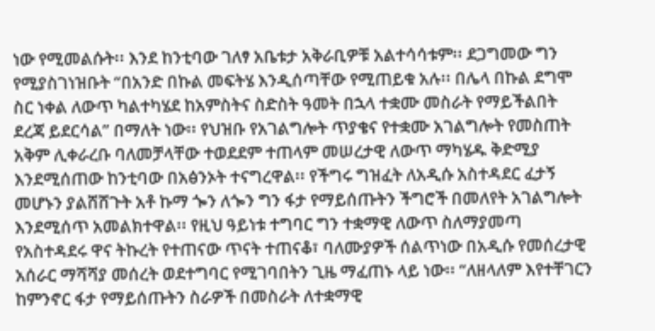ነው የሚመልሱት፡፡ እንደ ከንቲባው ገለፃ አቤቱታ አቅራቢዎቹ አልተሳሳቱም፡፡ ደጋግመው ግን የሚያስገነዝቡት “በአንድ በኩል መፍትሄ እንዲሰጣቸው የሚጠይቁ አሉ፡፡ በሌላ በኩል ደግሞ ስር ነቀል ለውጥ ካልተካሄደ ከአምስትና ስድስት ዓመት በኋላ ተቋሙ መስራት የማይችልበት ደረጃ ይደርሳል” በማለት ነው፡፡ የህዝቡ የአገልግሎት ጥያቄና የተቋሙ አገልግሎት የመስጠት አቅም ሊቀራረቡ ባለመቻላቸው ተወደደም ተጠላም መሠረታዊ ለውጥ ማካሄዱ ቅድሚያ እንደሚሰጠው ከንቲባው በአፅንኦት ተናግረዋል፡፡ የችግሩ ግዝፈት ለአዲሱ አስተዳደር ፈታኝ መሆኑን ያልሸሸጉት አቶ ኩማ ጐን ለጐን ግን ፋታ የማይሰጡትን ችግሮች በመለየት አገልግሎት እንደሚሰጥ አመልክተዋል፡፡ የዚህ ዓይነቱ ተግባር ግን ተቋማዊ ለውጥ ስለማያመጣ የአስተዳደሩ ዋና ትኩረት የተጠናው ጥናት ተጠናቆ፣ ባለሙያዎች ሰልጥነው በአዲሱ የመሰረታዊ አሰራር ማሻሻያ መሰረት ወደተግባር የሚገባበትን ጊዜ ማፈጠኑ ላይ ነው፡፡ “ለዘላለም እየተቸገርን ከምንኖር ፋታ የማይሰጡትን ስራዎች በመስራት ለተቋማዊ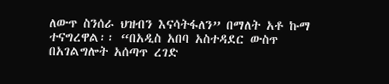ለውጥ ስንሰራ ህዝብን እናሳትፋለን” በማለት አቶ ኩማ ተናግረዋል፡፡ “በአዲስ አበባ አስተዳደር ውስጥ በአገልግሎት አሰጣጥ ረገድ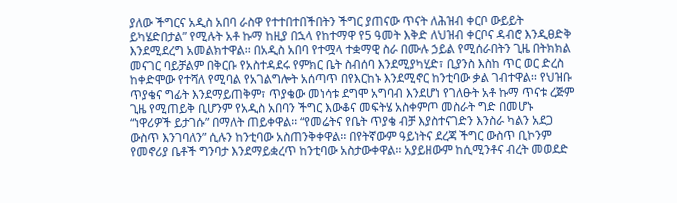ያለው ችግርና አዲስ አበባ ራስዋ የተተበተበችበትን ችግር ያጠናው ጥናት ለሕዝብ ቀርቦ ውይይት ይካሄድበታል” የሚሉት አቶ ኩማ ከዚያ በኋላ የከተማዋ የ5 ዓመት እቅድ ለህዝብ ቀርቦና ዳብሮ እንዲፀድቅ እንደሚደረግ አመልክተዋል፡፡ በአዲስ አበባ የተሟላ ተቋማዊ ስራ በሙሉ ኃይል የሚሰራበትን ጊዜ በትክክል መናገር ባይቻልም በቅርቡ የአስተዳደሩ የምክር ቤት ስብሰባ እንደሚያካሂድ፣ ቢያንስ እስከ ጥር ወር ድረስ ከቀድሞው የተሻለ የሚባል የአገልግሎት አሰጣጥ በየእርከኑ እንደሚኖር ከንቲባው ቃል ገብተዋል፡፡ የህዝቡ ጥያቄና ግፊት እንደማይጠቅም፣ ጥያቄው መነሳቱ ደግሞ አግባብ እንደሆነ የገለፁት አቶ ኩማ ጥናቱ ረጅም ጊዜ የሚጠይቅ ቢሆንም የአዲስ አበባን ችግር እውቆና መፍትሄ አስቀምጦ መስራት ግድ በመሆኑ “ነዋሪዎች ይታገሱ” በማለት ጠይቀዋል፡፡ “የመሬትና የቤት ጥያቄ ብቻ እያስተናገድን እንስራ ካልን አደጋ ውስጥ እንገባለን” ሲሉን ከንቲባው አስጠንቅቀዋል፡፡ በየትኛውም ዓይነትና ደረጃ ችግር ውስጥ ቢኮንም የመኖሪያ ቤቶች ግንባታ እንደማይቋረጥ ከንቲባው አስታውቀዋል፡፡ አያይዘውም ከሲሚንቶና ብረት መወደድ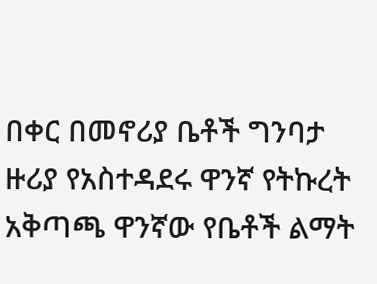በቀር በመኖሪያ ቤቶች ግንባታ ዙሪያ የአስተዳደሩ ዋንኛ የትኩረት አቅጣጫ ዋንኛው የቤቶች ልማት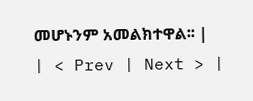መሆኑንም አመልክተዋል፡፡ |
| < Prev | Next > |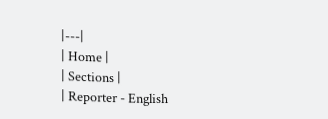|---|
| Home |
| Sections |
| Reporter - English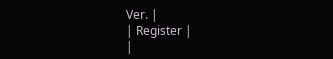Ver. |
| Register |
|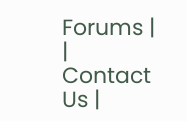Forums |
| Contact Us |